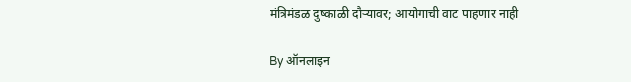मंत्रिमंडळ दुष्काळी दौऱ्यावर; आयोगाची वाट पाहणार नाही

By ऑनलाइन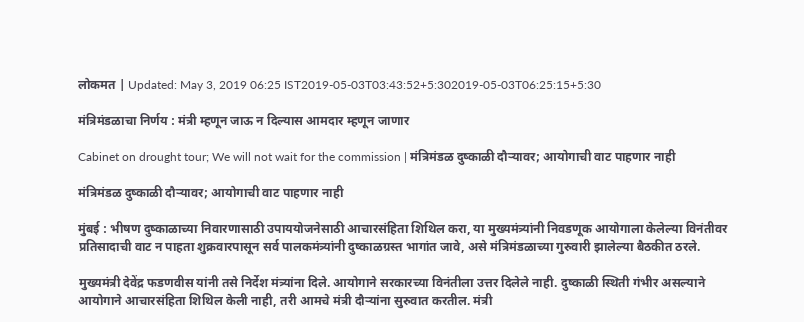लोकमत | Updated: May 3, 2019 06:25 IST2019-05-03T03:43:52+5:302019-05-03T06:25:15+5:30

मंत्रिमंडळाचा निर्णय : मंत्री म्हणून जाऊ न दिल्यास आमदार म्हणून जाणार

Cabinet on drought tour; We will not wait for the commission | मंत्रिमंडळ दुष्काळी दौऱ्यावर; आयोगाची वाट पाहणार नाही

मंत्रिमंडळ दुष्काळी दौऱ्यावर; आयोगाची वाट पाहणार नाही

मुंबई : भीषण दुष्काळाच्या निवारणासाठी उपाययोजनेसाठी आचारसंहिता शिथिल करा, या मुख्यमंत्र्यांनी निवडणूक आयोगाला केलेल्या विनंतीवर प्रतिसादाची वाट न पाहता शुक्रवारपासून सर्व पालकमंत्र्यांनी दुष्काळग्रस्त भागांत जावे, असे मंत्रिमंडळाच्या गुरुवारी झालेल्या बैठकीत ठरले.

मुख्यमंत्री देवेंद्र फडणवीस यांनी तसे निर्देश मंत्र्यांना दिले. आयोगाने सरकारच्या विनंतीला उत्तर दिलेले नाही. दुष्काळी स्थिती गंभीर असल्याने आयोगाने आचारसंहिता शिथिल केली नाही, तरी आमचे मंत्री दौऱ्यांना सुरुवात करतील. मंत्री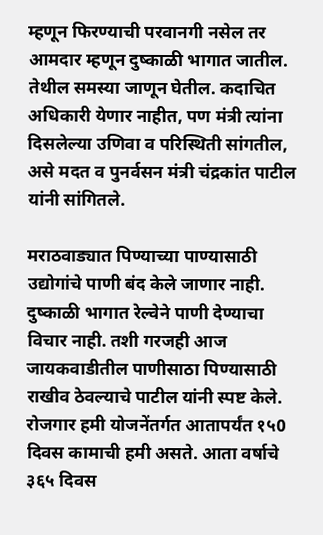म्हणून फिरण्याची परवानगी नसेल तर आमदार म्हणून दुष्काळी भागात जातील. तेथील समस्या जाणून घेतील. कदाचित अधिकारी येणार नाहीत, पण मंत्री त्यांना दिसलेल्या उणिवा व परिस्थिती सांगतील, असे मदत व पुनर्वसन मंत्री चंद्रकांत पाटील यांनी सांगितले.

मराठवाड्यात पिण्याच्या पाण्यासाठी उद्योगांचे पाणी बंद केले जाणार नाही. दुष्काळी भागात रेल्वेने पाणी देण्याचा विचार नाही. तशी गरजही आज जायकवाडीतील पाणीसाठा पिण्यासाठी राखीव ठेवल्याचे पाटील यांनी स्पष्ट केले. रोजगार हमी योजनेंतर्गत आतापर्यंत १५0 दिवस कामाची हमी असते. आता वर्षाचे ३६५ दिवस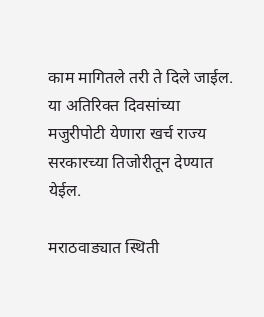काम मागितले तरी ते दिले जाईल. या अतिरिक्त दिवसांच्या मजुरीपोटी येणारा खर्च राज्य सरकारच्या तिजोरीतून देण्यात येईल.

मराठवाड्यात स्थिती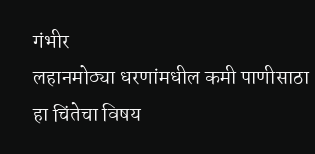गंभीर
लहानमोठ्या धरणांमधील कमी पाणीसाठा हा चिंतेचा विषय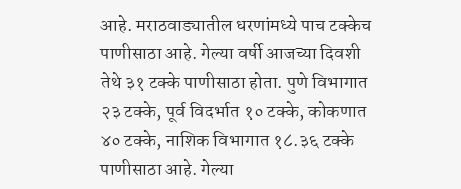आहे. मराठवाड्यातील धरणांमध्ये पाच टक्केच पाणीसाठा आहे. गेल्या वर्षी आजच्या दिवशी तेथे ३१ टक्के पाणीसाठा होता. पुणे विभागात २३ टक्के, पूर्व विदर्भात १० टक्के, कोकणात ४० टक्के, नाशिक विभागात १८.३६ टक्के पाणीसाठा आहे. गेल्या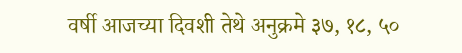वर्षी आजच्या दिवशी तेथे अनुक्रमे ३७, १८, ५०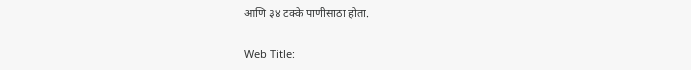आणि ३४ टक्के पाणीसाठा होता.

Web Title: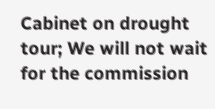Cabinet on drought tour; We will not wait for the commission